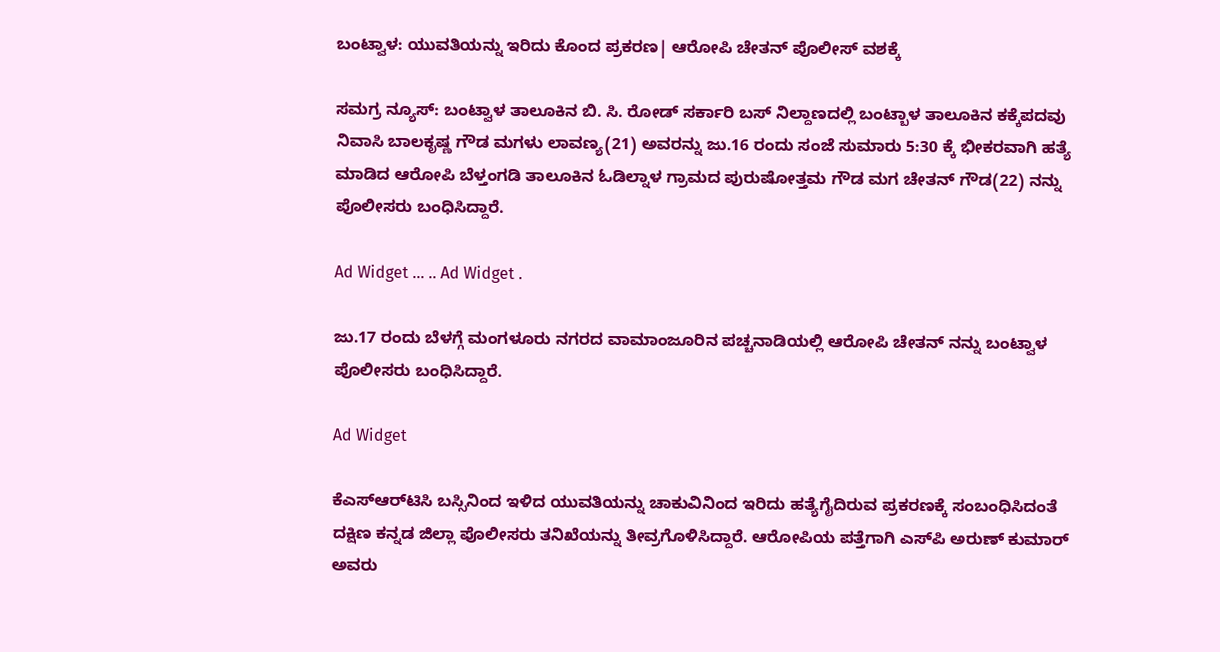ಬಂಟ್ವಾಳ: ಯುವತಿಯನ್ನು ಇರಿದು ಕೊಂದ ಪ್ರಕರಣ| ಆರೋಪಿ ಚೇತನ್ ಪೊಲೀಸ್ ವಶಕ್ಕೆ

ಸಮಗ್ರ ನ್ಯೂಸ್: ಬಂಟ್ವಾಳ ತಾಲೂಕಿನ ಬಿ. ಸಿ. ರೋಡ್ ಸರ್ಕಾರಿ ಬಸ್ ನಿಲ್ದಾಣದಲ್ಲಿ ಬಂಟ್ಬಾಳ ತಾಲೂಕಿನ ಕಕ್ಕೆಪದವು ನಿವಾಸಿ ಬಾಲಕೃಷ್ಣ ಗೌಡ ಮಗಳು ಲಾವಣ್ಯ(21) ಅವರನ್ನು ಜು.16 ರಂದು ಸಂಜೆ ಸುಮಾರು 5:30 ಕ್ಕೆ ಭೀಕರವಾಗಿ ಹತ್ಯೆ ಮಾಡಿದ ಆರೋಪಿ ಬೆಳ್ತಂಗಡಿ ತಾಲೂಕಿನ ಓಡಿಲ್ನಾಳ ಗ್ರಾಮದ ಪುರುಷೋತ್ತಮ ಗೌಡ ಮಗ ಚೇತನ್ ಗೌಡ(22) ನನ್ನು ಪೊಲೀಸರು ಬಂಧಿಸಿದ್ದಾರೆ.

Ad Widget ... .. Ad Widget .

ಜು.17 ರಂದು ಬೆಳಗ್ಗೆ ಮಂಗಳೂರು ನಗರದ ವಾಮಾಂಜೂರಿನ ಪಚ್ಚನಾಡಿಯಲ್ಲಿ ಆರೋಪಿ ಚೇತನ್ ನನ್ನು ಬಂಟ್ವಾಳ ಪೊಲೀಸರು ಬಂಧಿಸಿದ್ದಾರೆ.

Ad Widget

ಕೆಎಸ್‌ಆರ್‌ಟಿಸಿ ಬಸ್ಸಿನಿಂದ ಇಳಿದ ಯುವತಿಯನ್ನು ಚಾಕುವಿನಿಂದ ಇರಿದು ಹತ್ಯೆಗೈದಿರುವ ಪ್ರಕರಣಕ್ಕೆ ಸಂಬಂಧಿಸಿದಂತೆ ದಕ್ಷಿಣ ಕನ್ನಡ ಜಿಲ್ಲಾ ಪೊಲೀಸರು ತನಿಖೆಯನ್ನು ತೀವ್ರಗೊಳಿಸಿದ್ದಾರೆ. ಆರೋಪಿಯ ಪತ್ತೆಗಾಗಿ ಎಸ್‌ಪಿ ಅರುಣ್‌ ಕುಮಾರ್‌ ಅವರು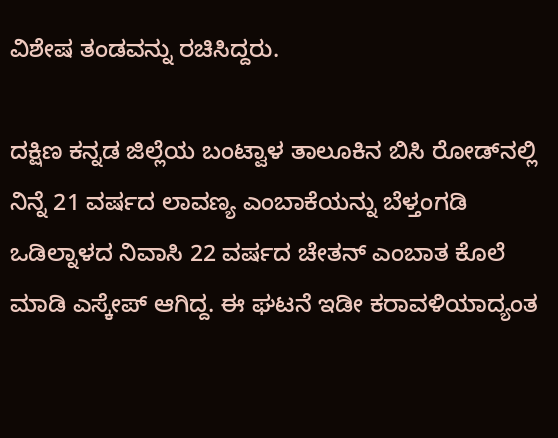ವಿಶೇಷ ತಂಡವನ್ನು ರಚಿಸಿದ್ದರು.

ದಕ್ಷಿಣ ಕನ್ನಡ ಜಿಲ್ಲೆಯ ಬಂಟ್ವಾಳ ತಾಲೂಕಿನ ಬಿಸಿ ರೋಡ್‌ನಲ್ಲಿ ನಿನ್ನೆ 21 ವರ್ಷದ ಲಾವಣ್ಯ ಎಂಬಾಕೆಯನ್ನು ಬೆಳ್ತಂಗಡಿ ಒಡಿಲ್ನಾಳದ ನಿವಾಸಿ 22 ವರ್ಷದ ಚೇತನ್‌ ಎಂಬಾತ ಕೊಲೆ ಮಾಡಿ ಎಸ್ಕೇಪ್‌ ಆಗಿದ್ದ. ಈ ಘಟನೆ ಇಡೀ ಕರಾವಳಿಯಾದ್ಯಂತ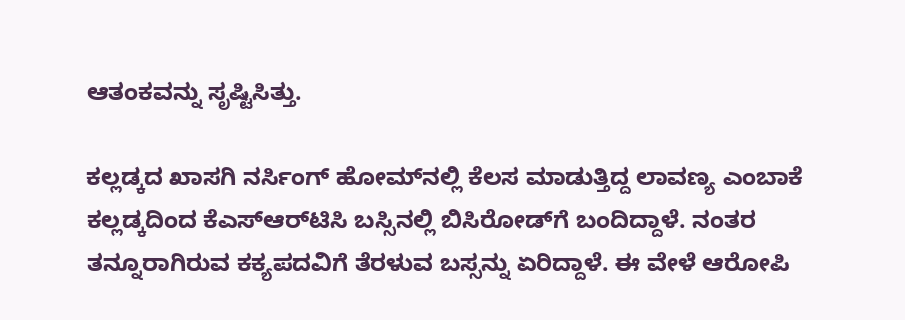ಆತಂಕವನ್ನು ಸೃಷ್ಟಿಸಿತ್ತು.

ಕಲ್ಲಡ್ಕದ ಖಾಸಗಿ ನರ್ಸಿಂಗ್‌ ಹೋಮ್‌ನಲ್ಲಿ ಕೆಲಸ ಮಾಡುತ್ತಿದ್ದ ಲಾವಣ್ಯ ಎಂಬಾಕೆ ಕಲ್ಲಡ್ಕದಿಂದ ಕೆಎಸ್‌ಆರ್‌ಟಿಸಿ ಬಸ್ಸಿನಲ್ಲಿ ಬಿಸಿರೋಡ್‌ಗೆ ಬಂದಿದ್ದಾಳೆ. ನಂತರ ತನ್ನೂರಾಗಿರುವ ಕಕ್ಯಪದವಿಗೆ ತೆರಳುವ ಬಸ್ಸನ್ನು ಏರಿದ್ದಾಳೆ. ಈ ವೇಳೆ ಆರೋಪಿ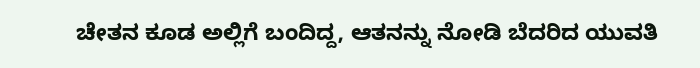ಚೇತನ ಕೂಡ ಅಲ್ಲಿಗೆ ಬಂದಿದ್ದ, ಆತನನ್ನು ನೋಡಿ ಬೆದರಿದ ಯುವತಿ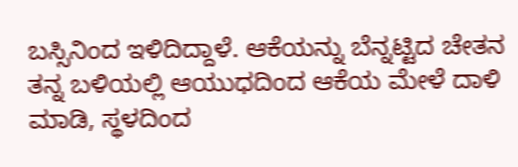ಬಸ್ಸಿನಿಂದ ಇಳಿದಿದ್ದಾಳೆ. ಆಕೆಯನ್ನು ಬೆನ್ನಟ್ಟಿದ ಚೇತನ ತನ್ನ ಬಳಿಯಲ್ಲಿ ಆಯುಧದಿಂದ ಆಕೆಯ ಮೇಳೆ ದಾಳಿ ಮಾಡಿ, ಸ್ಥಳದಿಂದ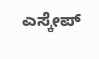ಎಸ್ಕೇಪ್‌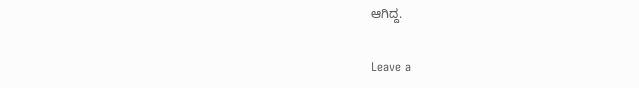ಆಗಿದ್ದ.

Leave a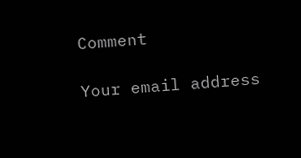Comment

Your email address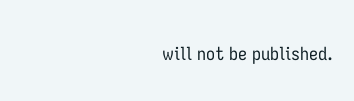will not be published.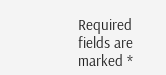Required fields are marked *